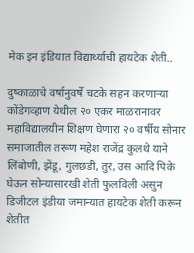मेक इन इंडियात विद्यार्थ्याची हायटेक शेती..

दुष्काळाचे वर्षानुवर्षे चटके सहन करणाऱ्या कोंडेगव्हाण येथील २० एकर माळरानावर महाविद्यालयीन शिक्षण घेणारा २० वर्षीय सोनार समाजातील तरूण महेश राजेंद्र कुलथे याने लिंबोणी, झेंडू, गुलछडी, तुर, उस आदि पिके घेऊन सोन्यासारखी शेती फुलविली असुन डिजीटल इंडीया जमान्यात हायटेक शेती करून शेतीत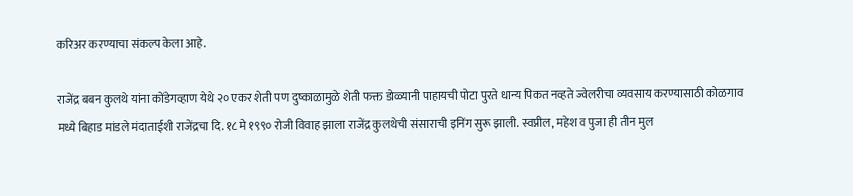करिअर करण्याचा संकल्प केला आहे.

राजेंद्र बबन कुलथे यांना कोंडेगव्हाण येथे २० एकर शेती पण दुष्काळामुळे शेती फक्त डोळ्यानी पाहायची पोटा पुरते धान्य पिकत नव्हते ज्वेलरीचा व्यवसाय करण्यासाठी कोळगाव मध्ये बिहाड मांडले मंदाताईशी राजेंद्रचा दि. १८ मे १९९० रोजी विवाह झाला राजेंद्र कुलथेची संसाराची इनिंग सुरू झाली. स्वप्नील, महेश व पुजा ही तीन मुल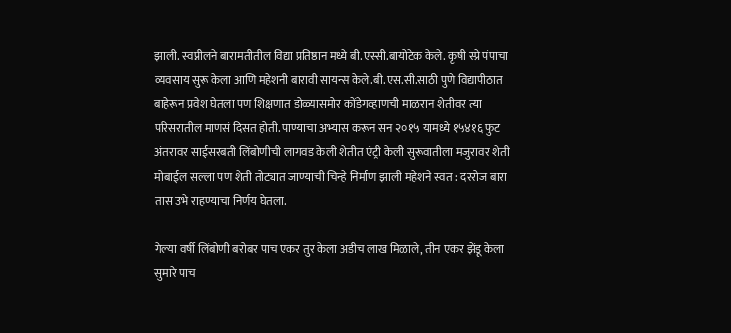झाली. स्वप्नीलने बारामतीतील विद्या प्रतिष्ठान मध्ये बी.एस्सी.बायोटेक केले. कृषी स्प्रे पंपाचा व्यवसाय सुरू केला आणि महेशनी बारावी सायन्स केले.बी.एस.सी.साठी पुणे विद्यापीठात बाहेरून प्रवेश घेतला पण शिक्षणात डोळ्यासमोर कोंडेगव्हाणची माळरान शेतीवर त्या परिसरातील माणसं दिसत होती. पाण्याचा अभ्यास करून सन २०१५ यामध्ये १५४१६ फुट अंतरावर साईसरबती लिंबोणीची लागवड केली शेतीत एंट्री केली सुरूवातीला मजुरावर शेती मोबाईल सल्ला पण शेती तोट्यात जाण्याची चिन्हे निर्माण झाली महेशने स्वत : दररोज बारा तास उभे राहण्याचा निर्णय घेतला.

गेल्या वर्षी लिंबोणी बरोबर पाच एकर तुर केला अडीच लाख मिळाले, तीन एकर झेंडू केला सुमारे पाच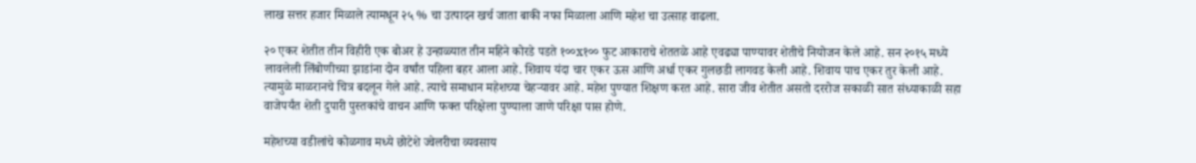लाख सत्तर हजार मिळाले त्यामधून २५ % चा उत्पादन खर्च जाता बाकी नफा मिळाला आणि महेश चा उत्साह वाढला.

२० एकर शेतीत तीन विहीरी एक बोअर हे उन्हाळ्यात तीन महिने कोरडे पडते १००x१०० फुट आकाराचे शेततळे आहे एवढ्या पाण्यावर शेतीचे नियोजन केले आहे. सन २०१५ मध्ये लावलेली लिंबोणीच्या झाडांना दोन वर्षांत पहिला बहर आला आहे. शिवाय यंदा चार एकर ऊस आणि अर्धा एकर गुलछडी लागवड केली आहे. शिवाय पाच एकर तुर केली आहे. त्यामुळे माळरानचे चित्र बदलून गेले आहे. त्याचे समाधान महेशच्या चेहऱ्यावर आहे. महेश पुण्यात शिक्षण करत आहे. सारा जीव शेतीत असतो दररोज सकाळी सात संध्याकाळी सहा वाजेपर्यंत शेती दुपारी पुस्तकांचे वाचन आणि फक्त परिक्षेला पुण्याला जाणे परिक्षा पास होणे.

महेशच्या वडीलांचे कोळगाव मध्ये छोटेशे ज्वेलरीचा व्यवसाय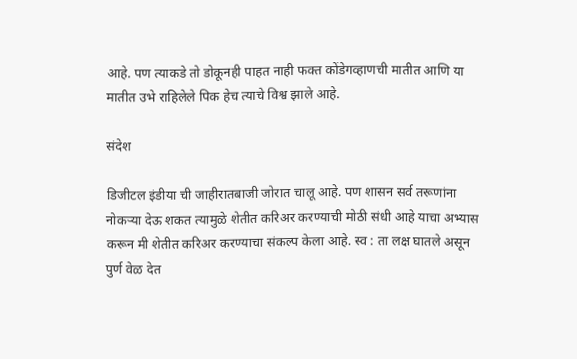आहे. पण त्याकडे तो डोकूनही पाहत नाही फक्त कोंडेगव्हाणची मातीत आणि या मातीत उभे राहिलेले पिक हेच त्याचे विश्व झाले आहे.

संदेश

डिजीटल इंडीया ची जाहीरातबाजी जोरात चालू आहे. पण शासन सर्व तरूणांना नोकऱ्या देऊ शकत त्यामुळे शेतीत करिअर करण्याची मोठी संधी आहे याचा अभ्यास करून मी शेतीत करिअर करण्याचा संकल्प केला आहे. स्व : ता लक्ष घातले असून पुर्ण वेळ देत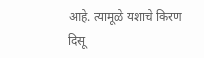आहे. त्यामूळे यशाचे किरण दिसू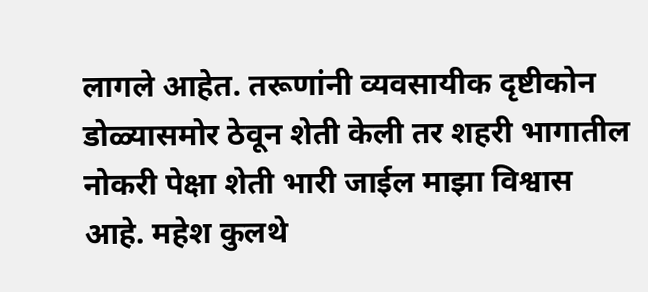लागले आहेत. तरूणांनी व्यवसायीक दृष्टीकोन डोळ्यासमोर ठेवून शेती केली तर शहरी भागातील नोकरी पेक्षा शेती भारी जाईल माझा विश्वास आहे. महेश कुलथे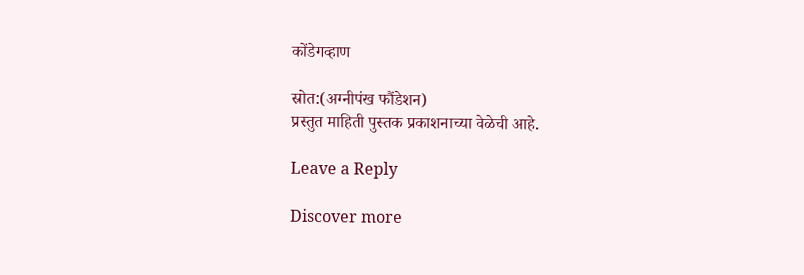कोंडेगव्हाण

स्रोत:(अग्नीपंख फौंडेशन)
प्रस्तुत माहिती पुस्तक प्रकाशनाच्या वेळेची आहे.

Leave a Reply

Discover more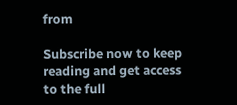from

Subscribe now to keep reading and get access to the full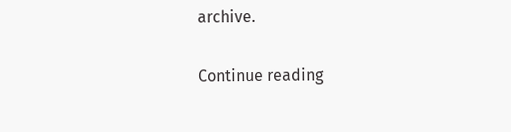archive.

Continue reading